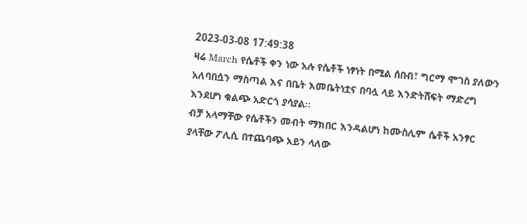2023-03-08 17:49:38
ዛሬ March የሴቶች ቀን ነው አሉ የሴቶች ነፃነት በሚል ሰበብ፣ ግርማ ሞገስ ያለውን አለባበሷን ማስጣል እና በቤት እመቤትነቷና በባሏ ላይ እንድትሸፍት ማድረግ እንደሆነ ቁልጭ አድርጎ ያሳያል፡፡
ብቻ አላማቸው የሴቶችን መብት ማክበር እንዳልሆነ ከሙስሊም ሴቶች አንፃር ያላቸው ፖሊሲ በተጨባጭ አይን ላለው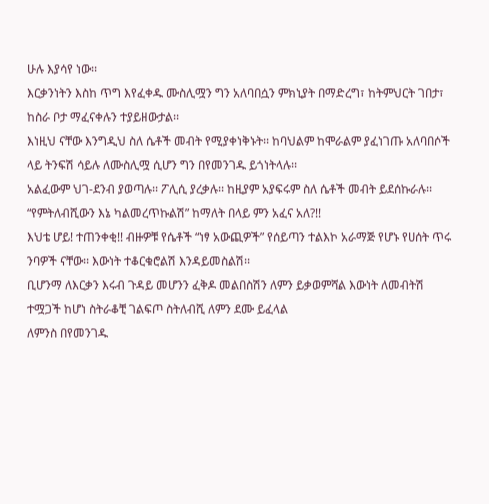ሁሉ እያሳየ ነው፡፡
እርቃንነትን እስከ ጥግ እየፈቀዱ ሙስሊሟን ግን አለባበሷን ምክኒያት በማድረግ፣ ከትምህርት ገበታ፣ ከስራ ቦታ ማፈናቀሉን ተያይዘውታል፡፡
እነዚህ ናቸው እንግዲህ ስለ ሴቶች መብት የሚያቀነቅኑት፡፡ ከባህልም ከሞራልም ያፈነገጡ አለባበሶች ላይ ትንፍሽ ሳይሉ ለሙስሊሟ ሲሆን ግን በየመንገዱ ይጎነትላሉ፡፡
አልፈውም ህገ-ደንብ ያወጣሉ፡፡ ፖሊሲ ያረቃሉ፡፡ ከዚያም አያፍሩም ስለ ሴቶች መብት ይደሰኩራሉ፡፡ “የምትለብሺውን እኔ ካልመረጥኩልሽ” ከማለት በላይ ምን አፈና አለ?!!
እህቴ ሆይ! ተጠንቀቂ!! ብዙዎቹ የሴቶች “ነፃ አውጪዎች” የሰይጣን ተልእኮ አራማጅ የሆኑ የሀሰት ጥሩ ንባዎች ናቸው፡፡ እውነት ተቆርቁሮልሽ እንዳይመስልሽ፡፡
ቢሆንማ ለእርቃን እሩብ ጉዳይ መሆንን ፈቅዶ መልበስሽን ለምን ይቃወምሻል እውነት ለመብትሽ ተሟጋች ከሆነ ስትራቆቺ ገልፍጦ ስትለብሺ ለምን ደሙ ይፈላል
ለምንስ በየመንገዱ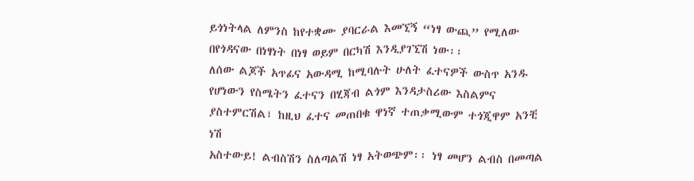ይጎነትላል ለምንስ ከየተቋሙ ያባርራል እመኚኝ “ነፃ ውጪ” የሚለው በየጎዳናው በነፃነት በነፃ ወይም በርካሽ እንዲያገኚሽ ነው፡፡
ለሰው ልጆች አጥፊና አውዳሚ ከሚባሉት ሁለት ፈተናዎች ውስጥ አንዱ የሆነውን የስሜትን ፈተናን በሂጃብ ልጎም እንዳታስሪው እስልምና ያስተምርሽል፣ ከዚህ ፈተና መጠበቁ ዋነኛ ተጠቃሚውም ተጎጂዋም አንቺ ነሽ
አስተውይ! ልብስሽን ስለጣልሽ ነፃ አትወጭም፡፡ ነፃ መሆን ልብስ በመጣል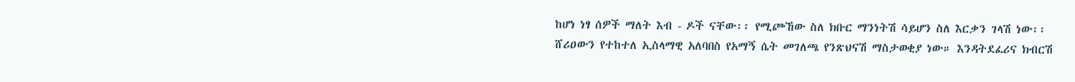ከሆነ ነፃ ሰዎች ማለት እብ - ዶች ናቸው፡፡ የሚጮኸው ስለ ክቡር ማንነትሽ ሳይሆን ስለ እርቃን ገላሽ ነው፡፡
ሸሪዐውን የተከተለ ኢስላማዊ አለባበስ የአማኝ ሴት መገለጫ የንጽህናሽ ማስታወቂያ ነው። እንዳትደፈሪና ክብርሽ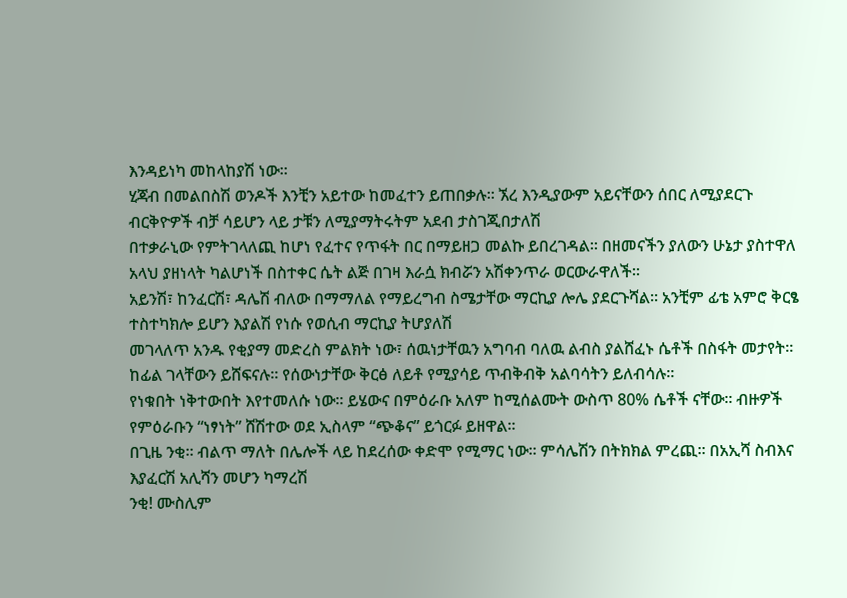እንዳይነካ መከላከያሽ ነው።
ሂጃብ በመልበስሽ ወንዶች እንቺን አይተው ከመፈተን ይጠበቃሉ፡፡ ኧረ እንዲያውም አይናቸውን ሰበር ለሚያደርጉ ብርቅዮዎች ብቻ ሳይሆን ላይ ታቹን ለሚያማትሩትም አደብ ታስገጂበታለሽ
በተቃራኒው የምትገላለጪ ከሆነ የፈተና የጥፋት በር በማይዘጋ መልኩ ይበረገዳል፡፡ በዘመናችን ያለውን ሁኔታ ያስተዋለ አላህ ያዘነላት ካልሆነች በስተቀር ሴት ልጅ በገዛ እራሷ ክብሯን አሽቀንጥራ ወርውራዋለች፡፡
አይንሽ፣ ከንፈርሽ፣ ዳሌሽ ብለው በማማለል የማይረግብ ስሜታቸው ማርኪያ ሎሌ ያደርጉሻል፡፡ አንቺም ፊቴ አምሮ ቅርፄ ተስተካክሎ ይሆን እያልሽ የነሱ የወሲብ ማርኪያ ትሆያለሽ
መገላለጥ አንዱ የቂያማ መድረስ ምልክት ነው፣ ሰዉነታቸዉን አግባብ ባለዉ ልብስ ያልሸፈኑ ሴቶች በስፋት መታየት። ከፊል ገላቸውን ይሸፍናሉ። የሰውነታቸው ቅርፅ ለይቶ የሚያሳይ ጥብቅብቅ አልባሳትን ይለብሳሉ።
የነቁበት ነቅተውበት እየተመለሱ ነው፡፡ ይሄውና በምዕራቡ አለም ከሚሰልሙት ውስጥ 80% ሴቶች ናቸው፡፡ ብዙዎች የምዕራቡን “ነፃነት” ሸሽተው ወደ ኢስላም “ጭቆና” ይጎርፉ ይዘዋል፡፡
በጊዜ ንቂ፡፡ ብልጥ ማለት በሌሎች ላይ ከደረሰው ቀድሞ የሚማር ነው፡፡ ምሳሌሽን በትክክል ምረጪ፡፡ በአኢሻ ስብእና እያፈርሽ አሊሻን መሆን ካማረሽ
ንቂ! ሙስሊም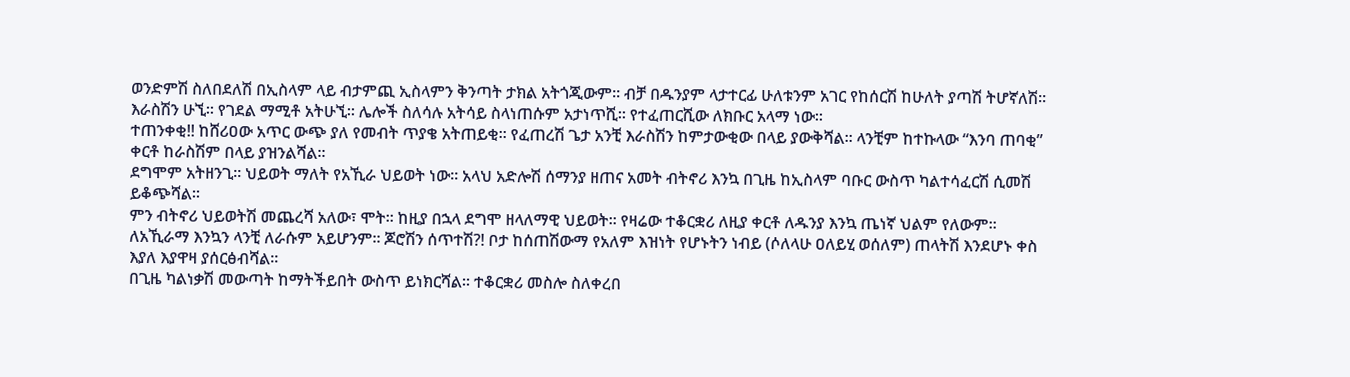ወንድምሽ ስለበደለሽ በኢስላም ላይ ብታምጪ ኢስላምን ቅንጣት ታክል አትጎጂውም፡፡ ብቻ በዱንያም ላታተርፊ ሁለቱንም አገር የከሰርሽ ከሁለት ያጣሽ ትሆኛለሽ፡፡
እራስሽን ሁኚ፡፡ የገደል ማሚቶ አትሁኚ፡፡ ሌሎች ስለሳሉ አትሳይ ስላነጠሱም አታነጥሺ፡፡ የተፈጠርሺው ለክቡር አላማ ነው፡፡
ተጠንቀቂ!! ከሸሪዐው አጥር ውጭ ያለ የመብት ጥያቄ አትጠይቂ፡፡ የፈጠረሽ ጌታ አንቺ እራስሽን ከምታውቂው በላይ ያውቅሻል፡፡ ላንቺም ከተኩላው “እንባ ጠባቂ” ቀርቶ ከራስሽም በላይ ያዝንልሻል፡፡
ደግሞም አትዘንጊ፡፡ ህይወት ማለት የአኺራ ህይወት ነው፡፡ አላህ አድሎሽ ሰማንያ ዘጠና አመት ብትኖሪ እንኳ በጊዜ ከኢስላም ባቡር ውስጥ ካልተሳፈርሽ ሲመሽ ይቆጭሻል፡፡
ምን ብትኖሪ ህይወትሽ መጨረሻ አለው፣ ሞት፡፡ ከዚያ በኋላ ደግሞ ዘላለማዊ ህይወት፡፡ የዛሬው ተቆርቋሪ ለዚያ ቀርቶ ለዱንያ እንኳ ጤነኛ ህልም የለውም፡፡
ለአኺራማ እንኳን ላንቺ ለራሱም አይሆንም፡፡ ጆሮሽን ሰጥተሽ?! ቦታ ከሰጠሽውማ የአለም እዝነት የሆኑትን ነብይ (ሶለላሁ ዐለይሂ ወሰለም) ጠላትሽ እንደሆኑ ቀስ እያለ እያዋዛ ያሰርፅብሻል፡፡
በጊዜ ካልነቃሽ መውጣት ከማትችይበት ውስጥ ይነክርሻል፡፡ ተቆርቋሪ መስሎ ስለቀረበ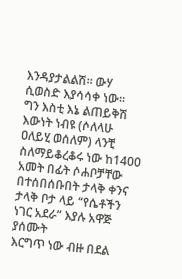እንዳያታልልሽ፡፡ ውሃ ሲወስድ እያሳሳቀ ነው፡፡
ግን እስቲ እኔ ልጠይቅሽ እውነት ነብዩ (ሶለላሁ ዐለይሂ ወሰለም) ላንቺ ስለማይቆረቆሩ ነው ከ1400 አመት በፊት ሶሐቦቻቸው በተሰበሰቡበት ታላቅ ቀንና ታላቅ ቦታ ላይ “የሴቶችን ነገር አደራ” እያሉ አዋጅ ያሰሙት
እርግጥ ነው ብዙ በደል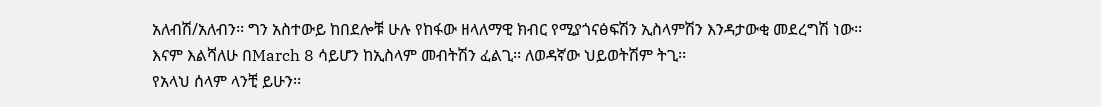አለብሽ/አለብን፡፡ ግን አስተውይ ከበደሎቹ ሁሉ የከፋው ዘላለማዊ ክብር የሚያጎናፅፍሽን ኢስላምሽን እንዳታውቂ መደረግሽ ነው፡፡
እናም እልሻለሁ በMarch 8 ሳይሆን ከኢስላም መብትሽን ፈልጊ፡፡ ለወዳኛው ህይወትሽም ትጊ፡፡
የአላህ ሰላም ላንቺ ይሁን፡፡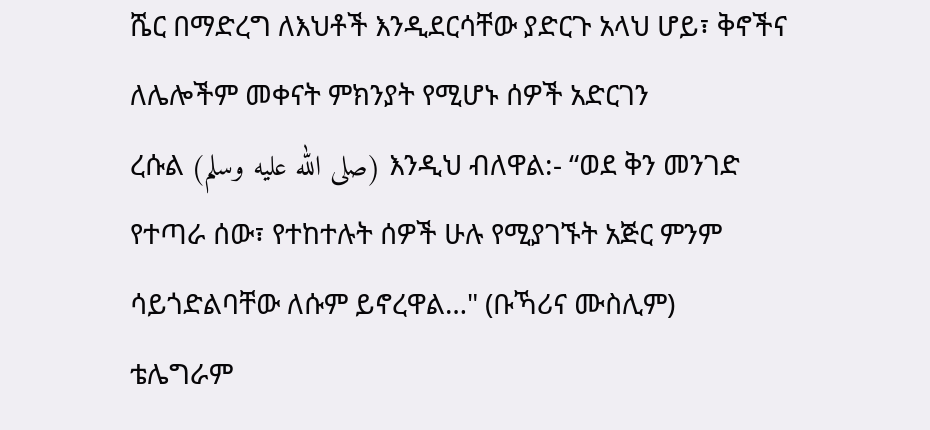ሼር በማድረግ ለእህቶች እንዲደርሳቸው ያድርጉ አላህ ሆይ፣ ቅኖችና ለሌሎችም መቀናት ምክንያት የሚሆኑ ሰዎች አድርገን
ረሱል (صلى الله عليه وسلم) እንዲህ ብለዋል:- “ወደ ቅን መንገድ የተጣራ ሰው፣ የተከተሉት ሰዎች ሁሉ የሚያገኙት አጅር ምንም ሳይጎድልባቸው ለሱም ይኖረዋል…" (ቡኻሪና ሙስሊም)
ቴሌግራም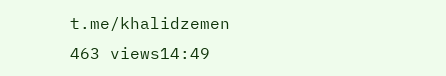t.me/khalidzemen
463 views14:49